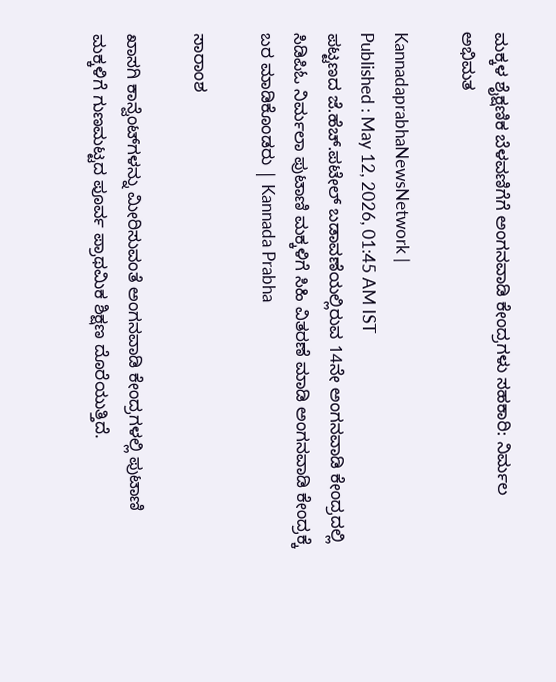ಮಕ್ಕಳ ಶೈಕ್ಷಣಿಕ ಬೆಳವಣಿಗೆಗೆ ಅಂಗನವಾಡಿ ಕೇಂದ್ರಗಳು ಸಹಕಾರಿ: ನಿರ್ಮಲ ಅಭಿಮತ

KannadaprabhaNewsNetwork |
Published : May 12, 2026, 01:45 AM IST
ಪಟ್ಟಣದ ಜೆ.ಹೆಚ್.ಪಟೇಲ್ ಬಡಾವಣೆಯಲ್ಲಿರುವ 14ನೇ ಅಂಗನವಾಡಿ ಕೇಂದ್ರದಲ್ಲಿ ಸಿಡಿಪಿಓ ನಿರ್ಮಲಾ ಪುಟಾಣಿ ಮಕ್ಕಳಿಗೆ ಸಿಹಿ ವಿತರಣೆ ಮಾಡಿ ಅಂಗನವಾಡಿ ಕೇಂದ್ರಕ್ಕೆ ಬರ ಮಾಡಿಕೊಂಡರು | Kannada Prabha

ಸಾರಾಂಶ

ಖಾಸಗಿ ಕಾನ್ವೆಂಟ್‌ಗಳನ್ನು ಮೀರಿಸುವಂತೆ ಅಂಗನವಾಡಿ ಕೇಂದ್ರಗಳಲ್ಲಿ ಪುಟಾಣಿ ಮಕ್ಕಳಿಗೆ ಗುಣಮಟ್ಟದ ಪೂರ್ವ ಪ್ರಾಥಮಿಕ ಶಿಕ್ಷಣ ದೊರೆಯುತ್ತಿದೆ.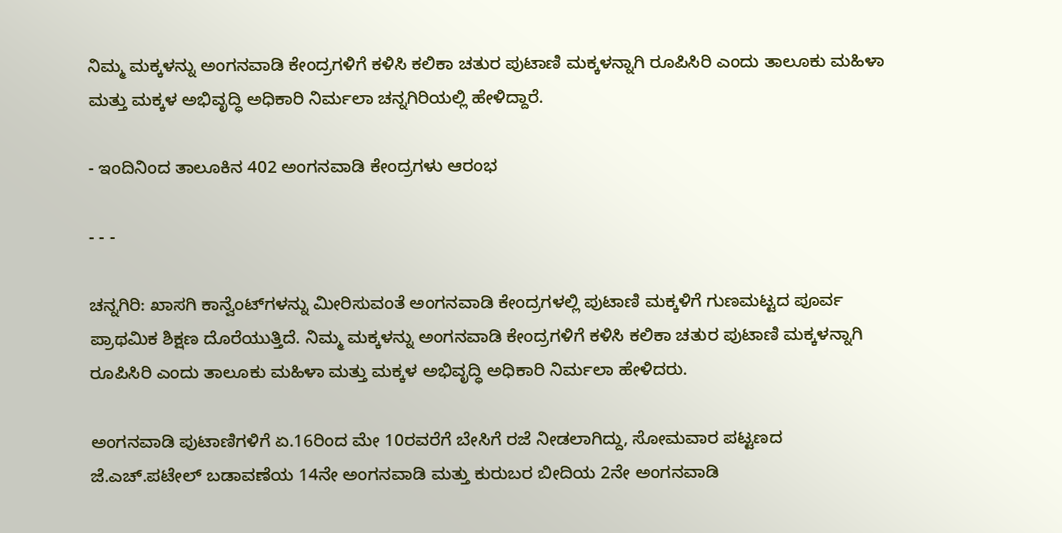ನಿಮ್ಮ ಮಕ್ಕಳನ್ನು ಅಂಗನವಾಡಿ ಕೇಂದ್ರಗಳಿಗೆ ಕಳಿಸಿ ಕಲಿಕಾ ಚತುರ ಪುಟಾಣಿ ಮಕ್ಕಳನ್ನಾಗಿ ರೂಪಿಸಿರಿ ಎಂದು ತಾಲೂಕು ಮಹಿಳಾ ಮತ್ತು ಮಕ್ಕಳ ಅಭಿವೃದ್ಧಿ ಅಧಿಕಾರಿ ನಿರ್ಮಲಾ ಚನ್ನಗಿರಿಯಲ್ಲಿ ಹೇಳಿದ್ದಾರೆ.

- ಇಂದಿನಿಂದ ತಾಲೂಕಿನ 402 ಅಂಗನವಾಡಿ ಕೇಂದ್ರಗಳು ಆರಂಭ

- - -

ಚನ್ನಗಿರಿ: ಖಾಸಗಿ ಕಾನ್ವೆಂಟ್‌ಗಳನ್ನು ಮೀರಿಸುವಂತೆ ಅಂಗನವಾಡಿ ಕೇಂದ್ರಗಳಲ್ಲಿ ಪುಟಾಣಿ ಮಕ್ಕಳಿಗೆ ಗುಣಮಟ್ಟದ ಪೂರ್ವ ಪ್ರಾಥಮಿಕ ಶಿಕ್ಷಣ ದೊರೆಯುತ್ತಿದೆ. ನಿಮ್ಮ ಮಕ್ಕಳನ್ನು ಅಂಗನವಾಡಿ ಕೇಂದ್ರಗಳಿಗೆ ಕಳಿಸಿ ಕಲಿಕಾ ಚತುರ ಪುಟಾಣಿ ಮಕ್ಕಳನ್ನಾಗಿ ರೂಪಿಸಿರಿ ಎಂದು ತಾಲೂಕು ಮಹಿಳಾ ಮತ್ತು ಮಕ್ಕಳ ಅಭಿವೃದ್ಧಿ ಅಧಿಕಾರಿ ನಿರ್ಮಲಾ ಹೇಳಿದರು.

ಅಂಗನವಾಡಿ ಪುಟಾಣಿಗಳಿಗೆ ಏ.16ರಿಂದ ಮೇ 10ರವರೆಗೆ ಬೇಸಿಗೆ ರಜೆ ನೀಡಲಾಗಿದ್ದು, ಸೋಮವಾರ ಪಟ್ಟಣದ ಜೆ.ಎಚ್.ಪಟೇಲ್ ಬಡಾವಣೆಯ 14ನೇ ಅಂಗನವಾಡಿ ಮತ್ತು ಕುರುಬರ ಬೀದಿಯ 2ನೇ ಅಂಗನವಾಡಿ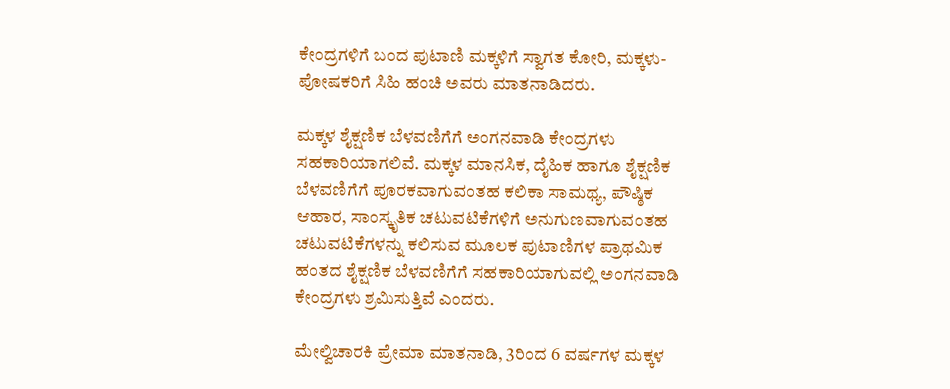ಕೇಂದ್ರಗಳಿಗೆ ಬಂದ ಪುಟಾಣಿ ಮಕ್ಕಳಿಗೆ ಸ್ವಾಗತ ಕೋರಿ, ಮಕ್ಕಳು-ಪೋಷಕರಿಗೆ ಸಿಹಿ ಹಂಚಿ ಅವರು ಮಾತನಾಡಿದರು.

ಮಕ್ಕಳ ಶೈಕ್ಷಣಿಕ ಬೆಳವಣಿಗೆಗೆ ಅಂಗನವಾಡಿ ಕೇಂದ್ರಗಳು ಸಹಕಾರಿಯಾಗಲಿವೆ. ಮಕ್ಕಳ ಮಾನಸಿಕ, ದೈಹಿಕ ಹಾಗೂ ಶೈಕ್ಷಣಿಕ ಬೆಳವಣಿಗೆಗೆ ಪೂರಕವಾಗುವಂತಹ ಕಲಿಕಾ ಸಾಮಥ್ಯ, ಪೌಷ್ಠಿಕ ಆಹಾರ, ಸಾಂಸ್ಕೃತಿಕ ಚಟುವಟಿಕೆಗಳಿಗೆ ಅನುಗುಣವಾಗುವಂತಹ ಚಟುವಟಿಕೆಗಳನ್ನು ಕಲಿಸುವ ಮೂಲಕ ಪುಟಾಣಿಗಳ ಪ್ರಾಥಮಿಕ ಹಂತದ ಶೈಕ್ಷಣಿಕ ಬೆಳವಣಿಗೆಗೆ ಸಹಕಾರಿಯಾಗುವಲ್ಲಿ ಅಂಗನವಾಡಿ ಕೇಂದ್ರಗಳು ಶ್ರಮಿಸುತ್ತಿವೆ ಎಂದರು.

ಮೇಲ್ವಿಚಾರಕಿ ಪ್ರೇಮಾ ಮಾತನಾಡಿ, 3ರಿಂದ 6 ವರ್ಷಗಳ ಮಕ್ಕಳ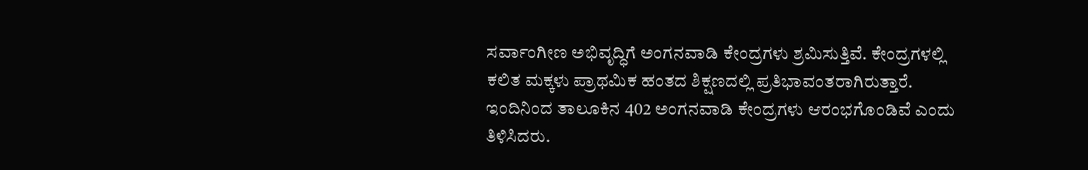ಸರ್ವಾಂಗೀಣ ಅಭಿವೃದ್ಧಿಗೆ ಅಂಗನವಾಡಿ ಕೇಂದ್ರಗಳು ಶ್ರಮಿಸುತ್ತಿವೆ. ಕೇಂದ್ರಗಳಲ್ಲಿ ಕಲಿತ ಮಕ್ಕಳು ಪ್ರಾಥಮಿಕ ಹಂತದ ಶಿಕ್ಷಣದಲ್ಲಿ ಪ್ರತಿಭಾವಂತರಾಗಿರುತ್ತಾರೆ. ಇಂದಿನಿಂದ ತಾಲೂಕಿನ 402 ಅಂಗನವಾಡಿ ಕೇಂದ್ರಗಳು ಆರಂಭಗೊಂಡಿವೆ ಎಂದು ತಿಳಿಸಿದರು.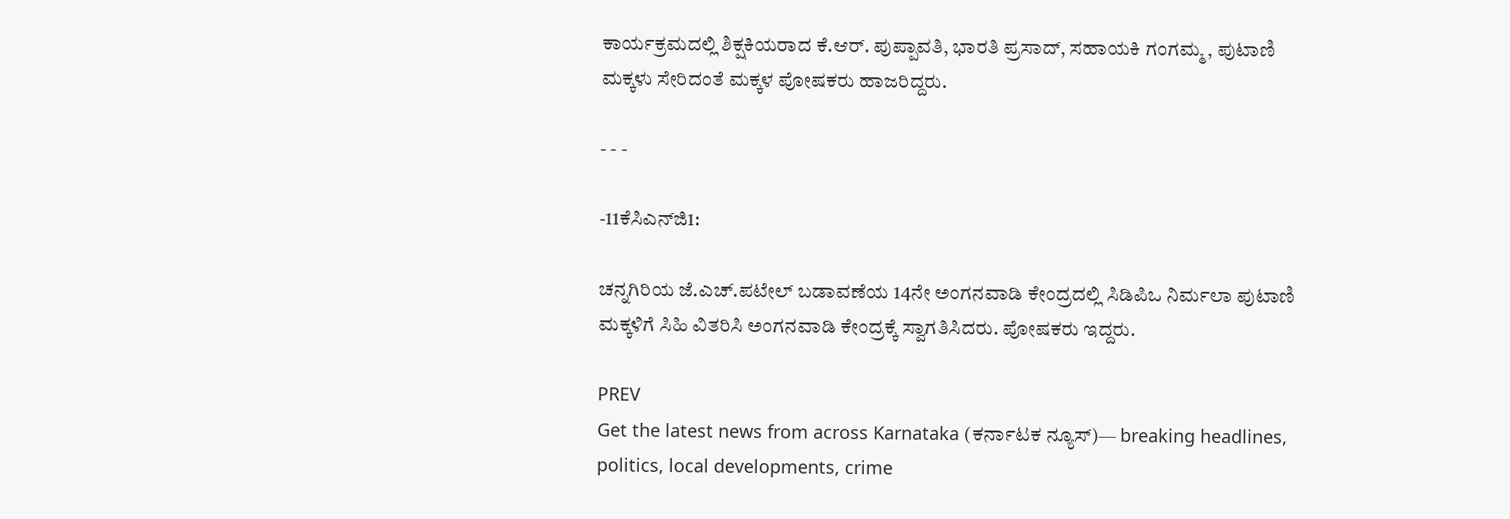ಕಾರ್ಯಕ್ರಮದಲ್ಲಿ ಶಿಕ್ಷಕಿಯರಾದ ಕೆ.ಆರ್. ಪುಪ್ಪಾವತಿ, ಭಾರತಿ ಪ್ರಸಾದ್, ಸಹಾಯಕಿ ಗಂಗಮ್ಮ, ಪುಟಾಣಿ ಮಕ್ಕಳು ಸೇರಿದಂತೆ ಮಕ್ಕಳ ಪೋಷಕರು ಹಾಜರಿದ್ದರು.

- - -

-11ಕೆಸಿಎನ್‌ಜಿ1:

ಚನ್ನಗಿರಿಯ ಜೆ.ಎಚ್.ಪಟೇಲ್ ಬಡಾವಣೆಯ 14ನೇ ಅಂಗನವಾಡಿ ಕೇಂದ್ರದಲ್ಲಿ ಸಿಡಿಪಿಒ ನಿರ್ಮಲಾ ಪುಟಾಣಿ ಮಕ್ಕಳಿಗೆ ಸಿಹಿ ವಿತರಿಸಿ ಅಂಗನವಾಡಿ ಕೇಂದ್ರಕ್ಕೆ ಸ್ವಾಗತಿಸಿದರು. ಪೋಷಕರು ಇದ್ದರು.

PREV
Get the latest news from across Karnataka (ಕರ್ನಾಟಕ ನ್ಯೂಸ್)— breaking headlines, politics, local developments, crime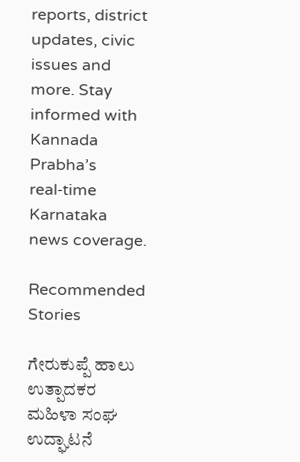reports, district updates, civic issues and more. Stay informed with Kannada Prabha’s real‑time Karnataka news coverage.

Recommended Stories

ಗೇರುಕುಪ್ಪೆ ಹಾಲು ಉತ್ಪಾದಕರ ಮಹಿಳಾ ಸಂಘ ಉದ್ಘಾಟನೆ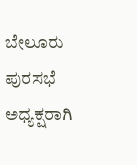ಬೇಲೂರು ಪುರಸಭೆ ಅಧ್ಯಕ್ಷರಾಗಿ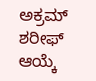ಅಕ್ರಮ್ ಶರೀಫ್ ಆಯ್ಕೆ